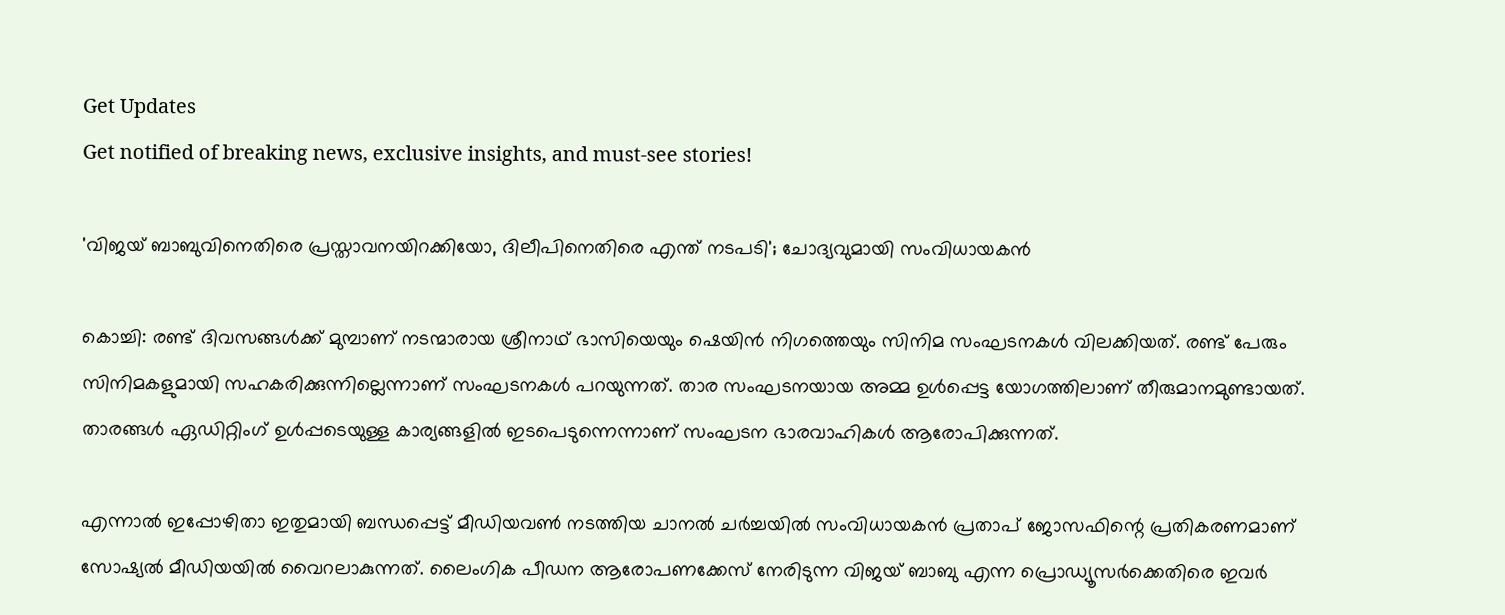Get Updates
Get notified of breaking news, exclusive insights, and must-see stories!

'വിജയ് ബാബുവിനെതിരെ പ്രസ്താവനയിറക്കിയോ, ദിലീപിനെതിരെ എന്ത് നടപടി'; ചോദ്യവുമായി സംവിധായകന്‍

കൊച്ചി: രണ്ട് ദിവസങ്ങള്‍ക്ക് മുമ്പാണ് നടന്മാരായ ശ്രീനാഥ് ഭാസിയെയും ഷെയിന്‍ നിഗത്തെയും സിനിമ സംഘടനകള്‍ വിലക്കിയത്. രണ്ട് പേരും സിനിമകളുമായി സഹകരിക്കുന്നില്ലെന്നാണ് സംഘടനകള്‍ പറയുന്നത്. താര സംഘടനയായ അമ്മ ഉള്‍പ്പെട്ട യോഗത്തിലാണ് തീരുമാനമുണ്ടായത്. താരങ്ങൾ ഏഡിറ്റിംഗ് ഉൾപ്പടെയുള്ള കാര്യങ്ങളിൽ ഇടപെടുന്നെന്നാണ് സംഘടന ഭാരവാഹികൾ ആരോപിക്കുന്നത്.

എന്നാല്‍ ഇപ്പോഴിതാ ഇതുമായി ബന്ധപ്പെട്ട് മീഡിയവണ്‍ നടത്തിയ ചാനല്‍ ചര്‍ച്ചയില്‍ സംവിധായകന്‍ പ്രതാപ് ജോസഫിന്റെ പ്രതികരണമാണ് സോഷ്യല്‍ മീഡിയയില്‍ വൈറലാകുന്നത്. ലൈംഗിക പീഡന ആരോപണക്കേസ് നേരിടുന്ന വിജയ് ബാബു എന്ന പ്രൊഡ്യൂസര്‍ക്കെതിരെ ഇവര്‍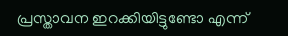പ്രസ്താവന ഇറക്കിയിട്ടുണ്ടോ എന്ന്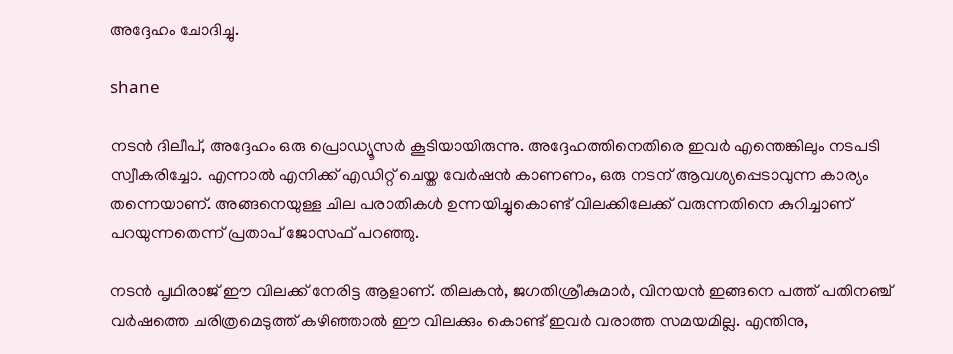അദ്ദേഹം ചോദിച്ചു.

shane

നടന്‍ ദിലീപ്, അദ്ദേഹം ഒരു പ്രൊഡ്യൂസര്‍ കൂടിയായിരുന്നു. അദ്ദേഹത്തിനെതിരെ ഇവര്‍ എന്തെങ്കിലും നടപടി സ്വീകരിച്ചോ. എന്നാല്‍ എനിക്ക് എഡിറ്റ് ചെയ്ത വേര്‍ഷന്‍ കാണണം, ഒരു നടന് ആവശ്യപ്പെടാവുന്ന കാര്യം തന്നെയാണ്. അങ്ങനെയുള്ള ചില പരാതികള്‍ ഉന്നയിച്ചുകൊണ്ട് വിലക്കിലേക്ക് വരുന്നതിനെ കുറിച്ചാണ് പറയുന്നതെന്ന് പ്രതാപ് ജോസഫ് പറഞ്ഞു.

നടന്‍ പൃഥിരാജ് ഈ വിലക്ക് നേരിട്ട ആളാണ്. തിലകന്‍, ജഗതിശ്രീകുമാര്‍, വിനയന്‍ ഇങ്ങനെ പത്ത് പതിനഞ്ച് വര്‍ഷത്തെ ചരിത്രമെടുത്ത് കഴിഞ്ഞാല്‍ ഈ വിലക്കും കൊണ്ട് ഇവര്‍ വരാത്ത സമയമില്ല. എന്തിനു,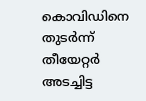കൊവിഡിനെ തുടര്‍ന്ന് തീയേറ്റര്‍ അടച്ചിട്ട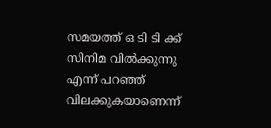സമയത്ത് ഒ ടി ടി ക്ക് സിനിമ വില്‍ക്കുന്നു എന്ന് പറഞ്ഞ് വിലക്കുകയാണെന്ന്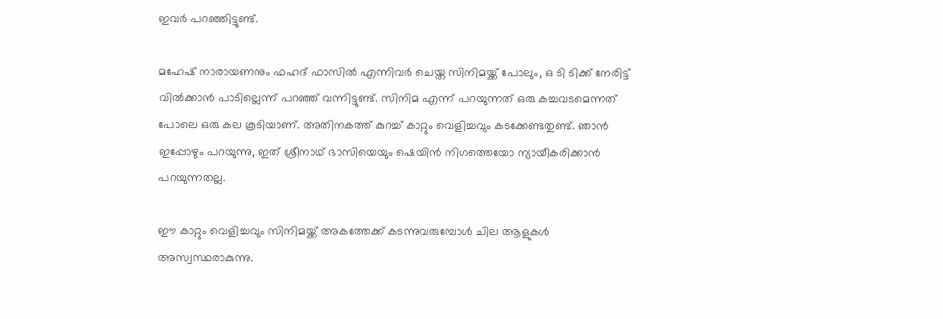ഇവര്‍ പറഞ്ഞിട്ടുണ്ട്.

മഹേഷ് നാരായണനും ഫഹദ് ഫാസില്‍ എന്നിവര്‍ ചെയ്ത സിനിമയ്ക്ക് പോലും, ഒ ടി ടിക്ക് നേരിട്ട് വില്‍ക്കാന്‍ പാടില്ലെന്ന് പറഞ്ഞ് വന്നിട്ടുണ്ട്. സിനിമ എന്ന് പറയുന്നത് ഒരു കച്ചവടമെന്നത് പോലെ ഒരു കല കൂടിയാണ്. അതിനകത്ത് കുറച്ച് കാറ്റും വെളിച്ചവും കടക്കേണ്ടതുണ്ട്. ഞാന്‍ ഇപ്പോഴും പറയുന്നു, ഇത് ശ്രീനാഥ് ഭാസിയെയും ഷെയിന്‍ നിഗത്തെയോ ന്യായീകരിക്കാന്‍ പറയുന്നതല്ല.

ഈ കാറ്റും വെളിച്ചവും സിനിമയ്ക്ക് അകത്തേക്ക് കടന്നുവരുമ്പോള്‍ ചില ആളുകള്‍ അസ്വസ്ഥരാകുന്നു.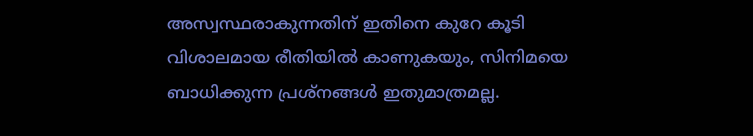അസ്വസ്ഥരാകുന്നതിന് ഇതിനെ കുറേ കൂടി വിശാലമായ രീതിയില്‍ കാണുകയും, സിനിമയെ ബാധിക്കുന്ന പ്രശ്‌നങ്ങള്‍ ഇതുമാത്രമല്ല.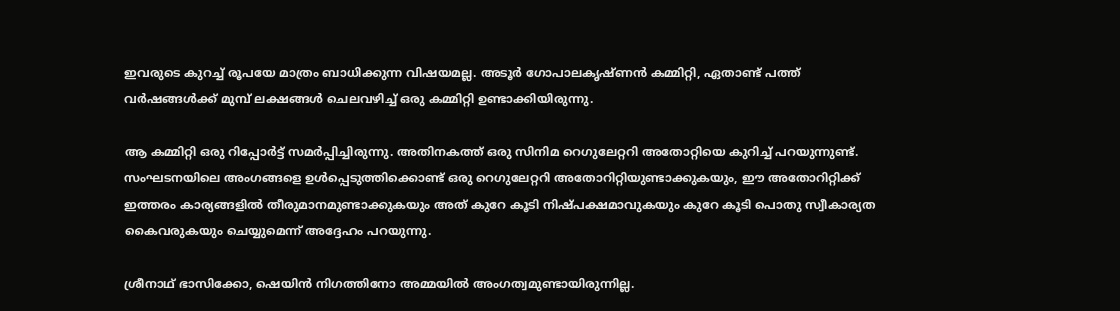ഇവരുടെ കുറച്ച് രൂപയേ മാത്രം ബാധിക്കുന്ന വിഷയമല്ല. അടൂര്‍ ഗോപാലകൃഷ്ണന്‍ കമ്മിറ്റി, ഏതാണ്ട് പത്ത് വര്‍ഷങ്ങള്‍ക്ക് മുമ്പ് ലക്ഷങ്ങള്‍ ചെലവഴിച്ച് ഒരു കമ്മിറ്റി ഉണ്ടാക്കിയിരുന്നു.

ആ കമ്മിറ്റി ഒരു റിപ്പോര്‍ട്ട് സമര്‍പ്പിച്ചിരുന്നു. അതിനകത്ത് ഒരു സിനിമ റെഗുലേറ്ററി അതോറ്റിയെ കുറിച്ച് പറയുന്നുണ്ട്. സംഘടനയിലെ അംഗങ്ങളെ ഉള്‍പ്പെടുത്തിക്കൊണ്ട് ഒരു റെഗുലേറ്ററി അതോറിറ്റിയുണ്ടാക്കുകയും, ഈ അതോറിറ്റിക്ക് ഇത്തരം കാര്യങ്ങളില്‍ തീരുമാനമുണ്ടാക്കുകയും അത് കുറേ കൂടി നിഷ്പക്ഷമാവുകയും കുറേ കൂടി പൊതു സ്വീകാര്യത കൈവരുകയും ചെയ്യുമെന്ന് അദ്ദേഹം പറയുന്നു.

ശ്രീനാഥ് ഭാസിക്കോ, ഷെയിന്‍ നിഗത്തിനോ അമ്മയില്‍ അംഗത്വമുണ്ടായിരുന്നില്ല.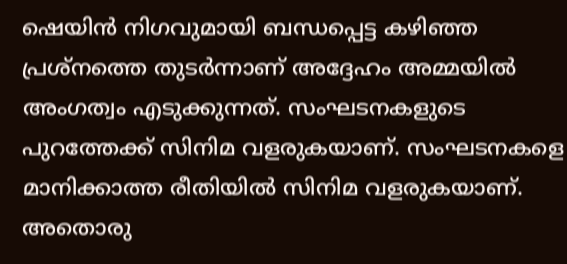ഷെയിന്‍ നിഗവുമായി ബന്ധപ്പെട്ട കഴിഞ്ഞ പ്രശ്‌നത്തെ തുടര്‍ന്നാണ് അദ്ദേഹം അമ്മയില്‍ അംഗത്വം എടുക്കുന്നത്. സംഘടനകളുടെ പുറത്തേക്ക് സിനിമ വളരുകയാണ്. സംഘടനകളെ മാനിക്കാത്ത രീതിയില്‍ സിനിമ വളരുകയാണ്. അതൊരു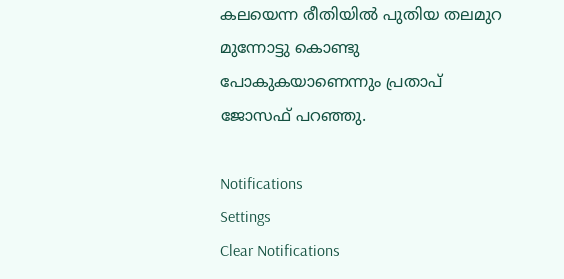കലയെന്ന രീതിയില്‍ പുതിയ തലമുറ മുന്നോട്ടു കൊണ്ടു പോകുകയാണെന്നും പ്രതാപ് ജോസഫ് പറഞ്ഞു.

Notifications
Settings
Clear Notifications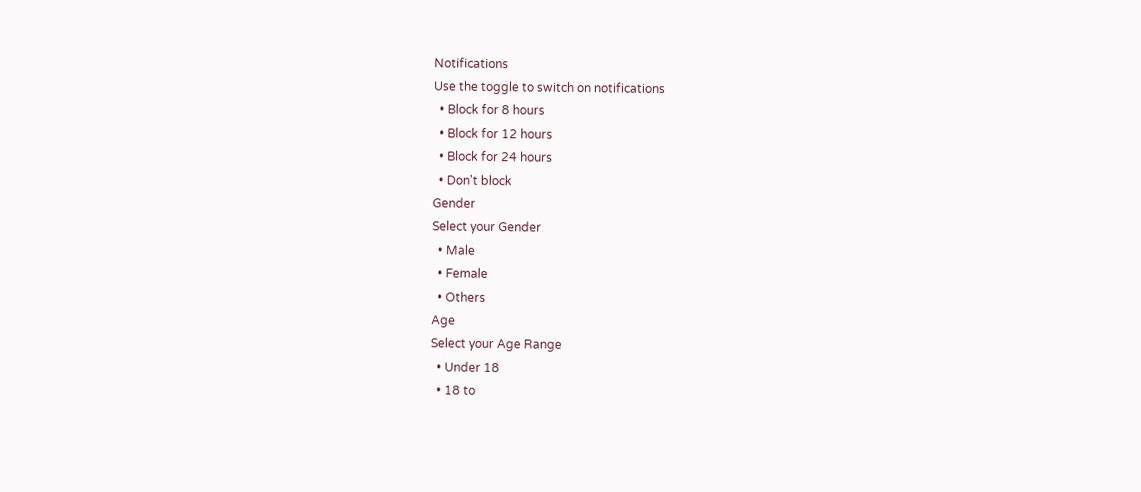Notifications
Use the toggle to switch on notifications
  • Block for 8 hours
  • Block for 12 hours
  • Block for 24 hours
  • Don't block
Gender
Select your Gender
  • Male
  • Female
  • Others
Age
Select your Age Range
  • Under 18
  • 18 to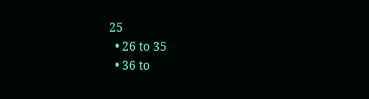25
  • 26 to 35
  • 36 to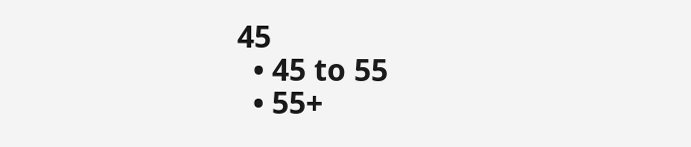45
  • 45 to 55
  • 55+